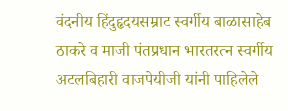वंदनीय हिंदुहृदयसम्राट स्वर्गीय बाळासाहेब ठाकरे व माजी पंतप्रधान भारतरत्न स्वर्गीय अटलबिहारी वाजपेयीजी यांनी पाहिलेले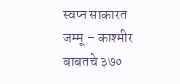स्वप्न साकारत जम्मू – काश्मीर बाबतचे ३७०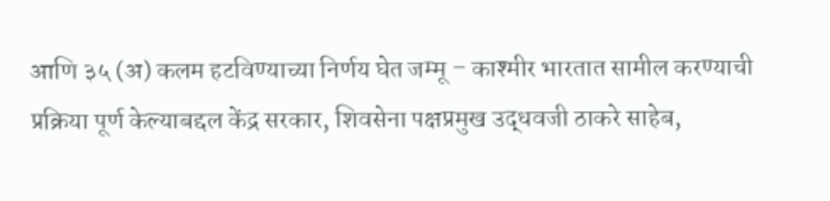आणि ३५ (अ) कलम हटविण्याच्या निर्णय घेत जम्मू – काश्मीर भारतात सामील करण्याची प्रक्रिया पूर्ण केल्याबद्दल केंद्र सरकार, शिवसेना पक्षप्रमुख उद्धवजी ठाकरे साहेब,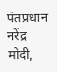पंतप्रधान नरेंद्र मोदी,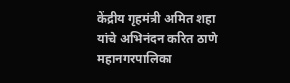केंद्रीय गृहमंत्री अमित शहा यांचे अभिनंदन करित ठाणे महानगरपालिका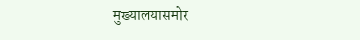मुख्यालयासमोर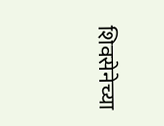शिवसेनेच्या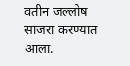वतीन जल्लोष साजरा करण्यात आला.